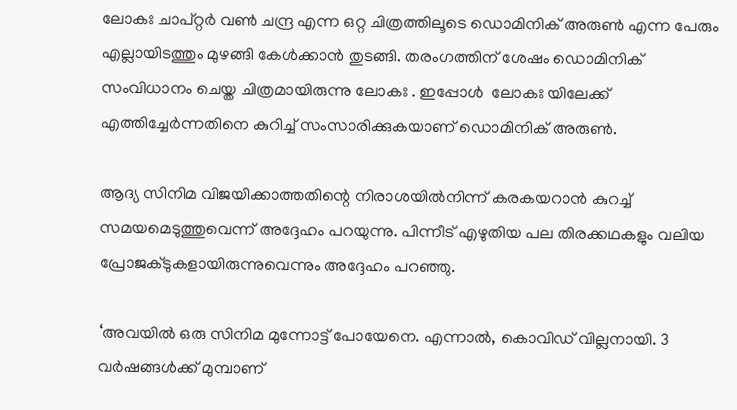ലോകഃ ചാപ്റ്റര്‍ വണ്‍ ചന്ദ്ര എന്ന ഒറ്റ ചിത്രത്തിലൂടെ ഡൊമിനിക് അരുണ്‍ എന്ന പേരും എല്ലായിടത്തും മുഴങ്ങി കേള്‍ക്കാന്‍ തുടങ്ങി. തരംഗത്തിന് ശേഷം ഡൊമിനിക് സംവിധാനം ചെയ്ത ചിത്രമായിരുന്നു ലോകഃ . ഇപ്പോള്‍  ലോകഃ യിലേക്ക് എത്തിച്ചേര്‍ന്നതിനെ കുറിച്ച് സംസാരിക്കുകയാണ് ഡൊമിനിക് അരുണ്‍.

ആദ്യ സിനിമ വിജയിക്കാത്തതിന്റെ നിരാശയില്‍നിന്ന് കരകയറാന്‍ കുറച്ച് സമയമെടുത്തുവെന്ന് അദ്ദേഹം പറയുന്നു. പിന്നീട് എഴുതിയ പല തിരക്കഥകളും വലിയ പ്രോജക്ടുകളായിരുന്നുവെന്നും അദ്ദേഹം പറഞ്ഞു.

‘അവയില്‍ ഒരു സിനിമ മുന്നോട്ട് പോയേനെ. എന്നാല്‍, കൊവിഡ് വില്ലനായി. 3 വര്‍ഷങ്ങള്‍ക്ക് മുമ്പാണ്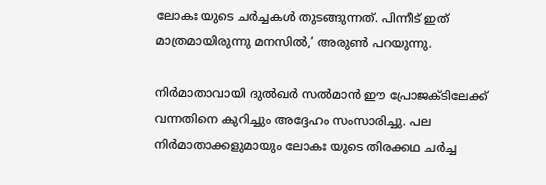ലോകഃ യുടെ ചര്‍ച്ചകള്‍ തുടങ്ങുന്നത്. പിന്നീട് ഇത് മാത്രമായിരുന്നു മനസില്‍,’ അരുണ്‍ പറയുന്നു.

നിര്‍മാതാവായി ദുല്‍ഖര്‍ സല്‍മാന്‍ ഈ പ്രോജക്ടിലേക്ക് വന്നതിനെ കുറിച്ചും അദ്ദേഹം സംസാരിച്ചു. പല നിര്‍മാതാക്കളുമായും ലോകഃ യുടെ തിരക്കഥ ചര്‍ച്ച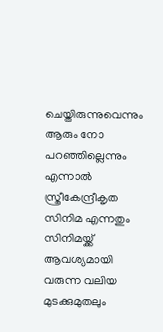ചെയ്തിരുന്നുവെന്നും ആരും നോ പറഞ്ഞില്ലെന്നും എന്നാല്‍ സ്ത്രീകേന്ദ്രീകൃത സിനിമ എന്നതും സിനിമയ്ക്ക് ആവശ്യമായി വരുന്ന വലിയ മുടക്കുമുതലും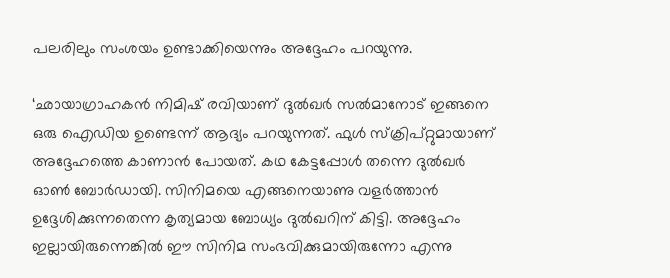പലരിലും സംശയം ഉണ്ടാക്കിയെന്നും അദ്ദേഹം പറയുന്നു.

‘ഛായാഗ്രാഹകന്‍ നിമിഷ് രവിയാണ് ദുല്‍ഖര്‍ സല്‍മാനോട് ഇങ്ങനെ ഒരു ഐഡിയ ഉണ്ടെന്ന് ആദ്യം പറയുന്നത്. ഫുള്‍ സ്‌ക്രിപ്റ്റുമായാണ് അദ്ദേഹത്തെ കാണാന്‍ പോയത്. കഥ കേട്ടപ്പോള്‍ തന്നെ ദുല്‍ഖര്‍ ഓണ്‍ ബോര്‍ഡായി. സിനിമയെ എങ്ങനെയാണു വളര്‍ത്താന്‍ ഉദ്ദേശിക്കുന്നതെന്ന കൃത്യമായ ബോധ്യം ദുല്‍ഖറിന് കിട്ടി. അദ്ദേഹം ഇല്ലായിരുന്നെങ്കില്‍ ഈ സിനിമ സംഭവിക്കുമായിരുന്നോ എന്നു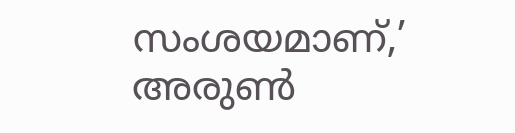സംശയമാണ്,’ അരുണ്‍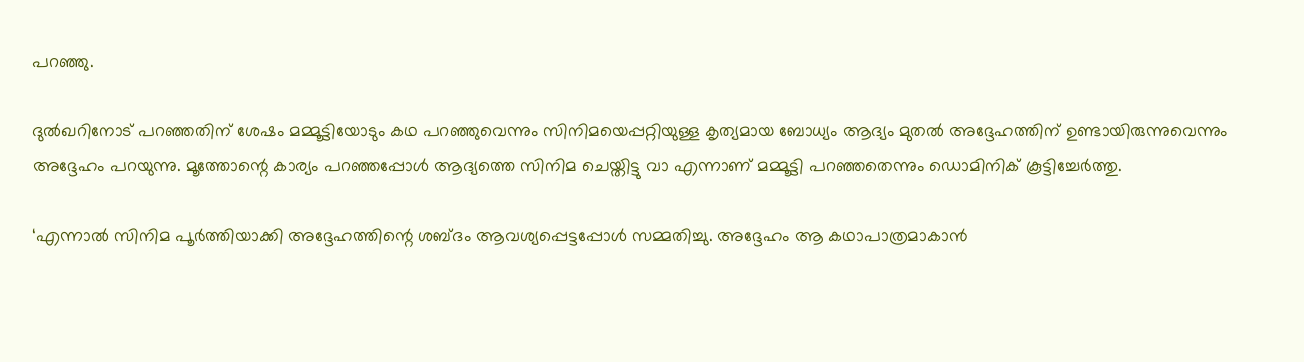പറഞ്ഞു.

ദുല്‍ഖറിനോട് പറഞ്ഞതിന് ശേഷം മമ്മൂട്ടിയോടും കഥ പറഞ്ഞുവെന്നും സിനിമയെപ്പറ്റിയുള്ള കൃത്യമായ ബോധ്യം ആദ്യം മുതല്‍ അദ്ദേഹത്തിന് ഉണ്ടായിരുന്നുവെന്നും അദ്ദേഹം പറയുന്നു. മൂത്തോന്റെ കാര്യം പറഞ്ഞപ്പോള്‍ ആദ്യത്തെ സിനിമ ചെയ്തിട്ടു വാ എന്നാണ് മമ്മൂട്ടി പറഞ്ഞതെന്നും ഡൊമിനിക് കൂട്ടിച്ചേര്‍ത്തു.

‘എന്നാല്‍ സിനിമ പൂര്‍ത്തിയാക്കി അദ്ദേഹത്തിന്റെ ശബ്ദം ആവശ്യപ്പെട്ടപ്പോള്‍ സമ്മതിച്ചു. അദ്ദേഹം ആ കഥാപാത്രമാകാന്‍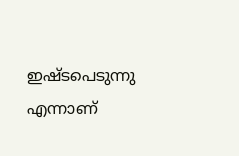ഇഷ്ടപെടുന്നു എന്നാണ്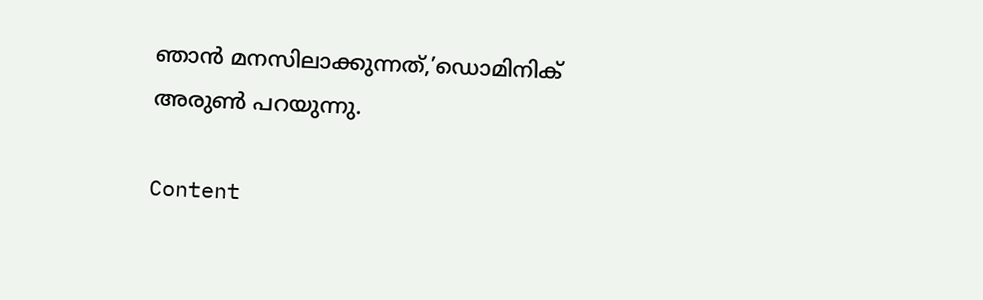ഞാന്‍ മനസിലാക്കുന്നത്,’ഡൊമിനിക് അരുണ്‍ പറയുന്നു.

Content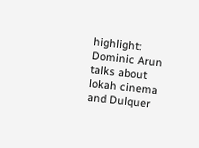highlight: Dominic Arun talks about lokah cinema and Dulquer